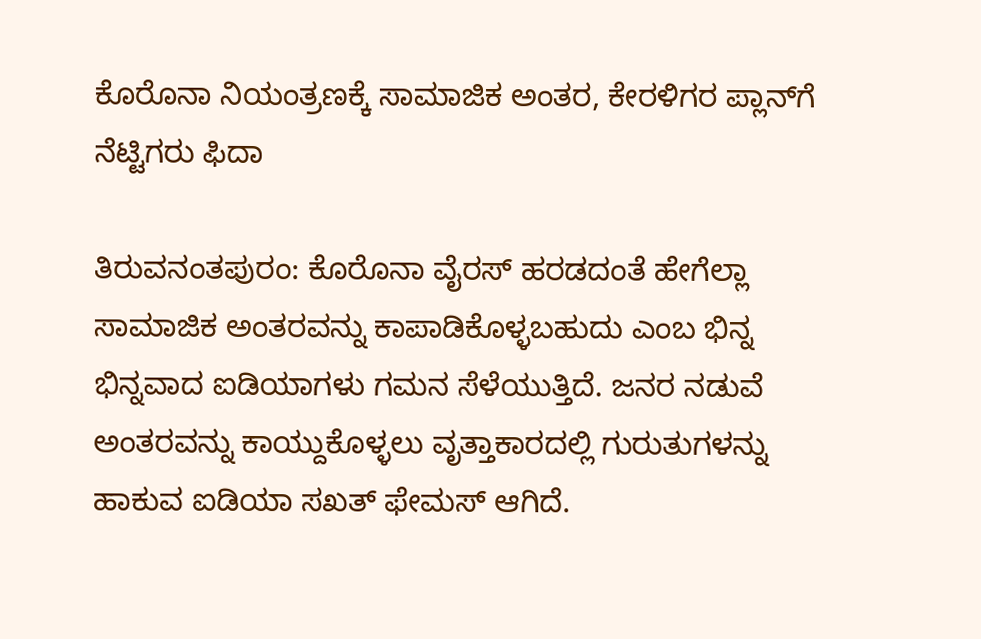ಕೊರೊನಾ ನಿಯಂತ್ರಣಕ್ಕೆ ಸಾಮಾಜಿಕ ಅಂತರ, ಕೇರಳಿಗರ ಪ್ಲಾನ್‌ಗೆ ನೆಟ್ಟಿಗರು ಫಿದಾ

ತಿರುವನಂತಪುರಂ: ಕೊರೊನಾ ವೈರಸ್ ಹರಡದಂತೆ ಹೇಗೆಲ್ಲಾ ಸಾಮಾಜಿಕ ಅಂತರವನ್ನು ಕಾಪಾಡಿಕೊಳ್ಳಬಹುದು ಎಂಬ ಭಿನ್ನ ಭಿನ್ನವಾದ ಐಡಿಯಾಗಳು ಗಮನ ಸೆಳೆಯುತ್ತಿದೆ. ಜನರ ನಡುವೆ ಅಂತರವನ್ನು ಕಾಯ್ದುಕೊಳ್ಳಲು ವೃತ್ತಾಕಾರದಲ್ಲಿ ಗುರುತುಗಳನ್ನು ಹಾಕುವ ಐಡಿಯಾ ಸಖತ್ ಫೇಮಸ್ ಆಗಿದೆ.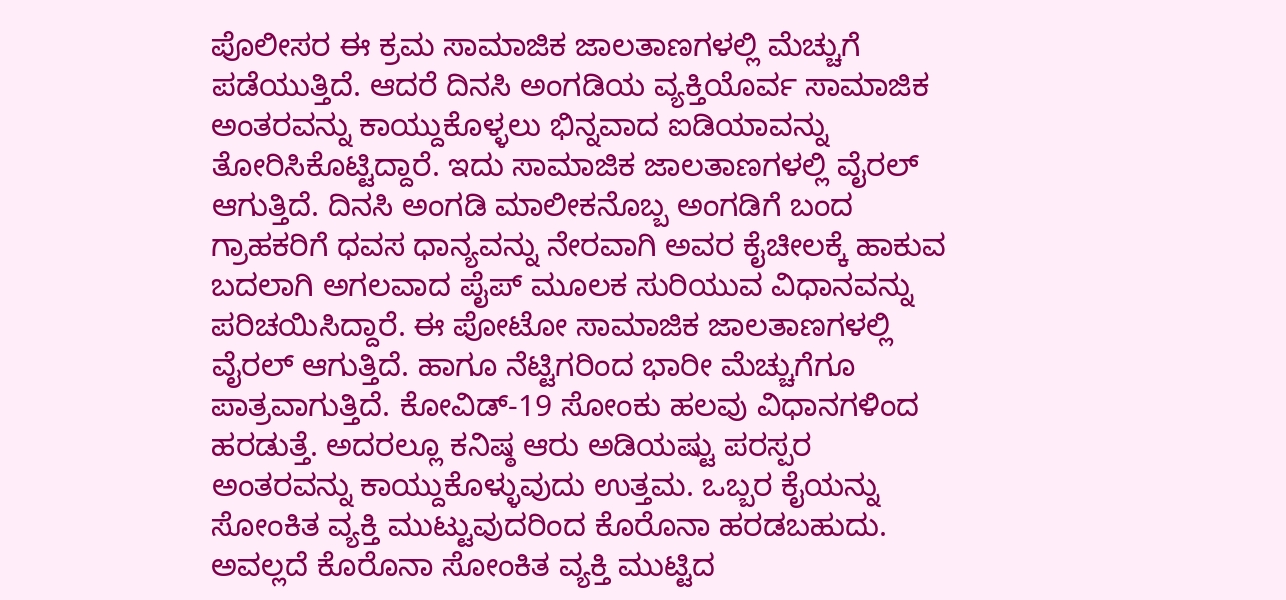ಪೊಲೀಸರ ಈ ಕ್ರಮ ಸಾಮಾಜಿಕ ಜಾಲತಾಣಗಳಲ್ಲಿ ಮೆಚ್ಚುಗೆ ಪಡೆಯುತ್ತಿದೆ. ಆದರೆ ದಿನಸಿ ಅಂಗಡಿಯ ವ್ಯಕ್ತಿಯೊರ್ವ ಸಾಮಾಜಿಕ ಅಂತರವನ್ನು ಕಾಯ್ದುಕೊಳ್ಳಲು ಭಿನ್ನವಾದ ಐಡಿಯಾವನ್ನು ತೋರಿಸಿಕೊಟ್ಟಿದ್ದಾರೆ. ಇದು ಸಾಮಾಜಿಕ ಜಾಲತಾಣಗಳಲ್ಲಿ ವೈರಲ್ ಆಗುತ್ತಿದೆ. ದಿನಸಿ ಅಂಗಡಿ ಮಾಲೀಕನೊಬ್ಬ ಅಂಗಡಿಗೆ ಬಂದ ಗ್ರಾಹಕರಿಗೆ ಧವಸ ಧಾನ್ಯವನ್ನು ನೇರವಾಗಿ ಅವರ ಕೈಚೀಲಕ್ಕೆ ಹಾಕುವ ಬದಲಾಗಿ ಅಗಲವಾದ ಪೈಪ್‌ ಮೂಲಕ ಸುರಿಯುವ ವಿಧಾನವನ್ನು ಪರಿಚಯಿಸಿದ್ದಾರೆ. ಈ ಪೋಟೋ ಸಾಮಾಜಿಕ ಜಾಲತಾಣಗಳಲ್ಲಿ ವೈರಲ್ ಆಗುತ್ತಿದೆ. ಹಾಗೂ ನೆಟ್ಟಿಗರಿಂದ ಭಾರೀ ಮೆಚ್ಚುಗೆಗೂ ಪಾತ್ರವಾಗುತ್ತಿದೆ. ಕೋವಿಡ್‌-19 ಸೋಂಕು ಹಲವು ವಿಧಾನಗಳಿಂದ ಹರಡುತ್ತೆ. ಅದರಲ್ಲೂ ಕನಿಷ್ಠ ಆರು ಅಡಿಯಷ್ಟು ಪರಸ್ಪರ ಅಂತರವನ್ನು ಕಾಯ್ದುಕೊಳ್ಳುವುದು ಉತ್ತಮ. ಒಬ್ಬರ ಕೈಯನ್ನು ಸೋಂಕಿತ ವ್ಯಕ್ತಿ ಮುಟ್ಟುವುದರಿಂದ ಕೊರೊನಾ ಹರಡಬಹುದು. ಅವಲ್ಲದೆ ಕೊರೊನಾ ಸೋಂಕಿತ ವ್ಯಕ್ತಿ ಮುಟ್ಟಿದ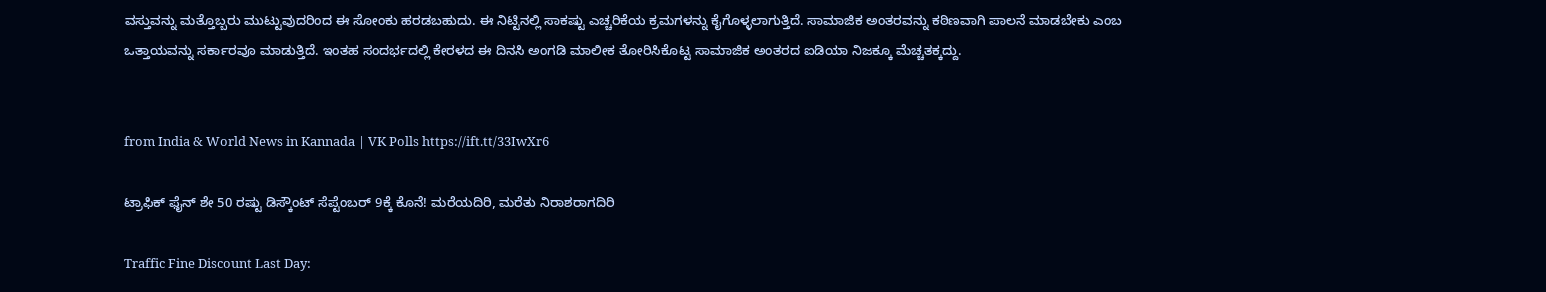ವಸ್ತುವನ್ನು ಮತ್ತೊಬ್ಬರು ಮುಟ್ಟುವುದರಿಂದ ಈ ಸೋಂಕು ಹರಡಬಹುದು. ಈ ನಿಟ್ಟಿನಲ್ಲಿ ಸಾಕಷ್ಟು ಎಚ್ಚರಿಕೆಯ ಕ್ರಮಗಳನ್ನು ಕೈಗೊಳ್ಳಲಾಗುತ್ತಿದೆ. ಸಾಮಾಜಿಕ ಅಂತರವನ್ನು ಕಠಿಣವಾಗಿ ಪಾಲನೆ ಮಾಡಬೇಕು ಎಂಬ ಒತ್ತಾಯವನ್ನು ಸರ್ಕಾರವೂ ಮಾಡುತ್ತಿದೆ. ಇಂತಹ ಸಂದರ್ಭದಲ್ಲಿ ಕೇರಳದ ಈ ದಿನಸಿ ಅಂಗಡಿ ಮಾಲೀಕ ತೋರಿಸಿಕೊಟ್ಟ ಸಾಮಾಜಿಕ ಅಂತರದ ಐಡಿಯಾ ನಿಜಕ್ಕೂ ಮೆಚ್ಚತಕ್ಕದ್ದು.


from India & World News in Kannada | VK Polls https://ift.tt/33IwXr6

ಟ್ರಾಫಿಕ್‌ ಫೈನ್‌ ಶೇ 50 ರಷ್ಟು ಡಿಸ್ಕೌಂಟ್‌ ಸೆಪ್ಟೆಂಬರ್‌ 9ಕ್ಕೆ ಕೊನೆ! ಮರೆಯದಿರಿ, ಮರೆತು ನಿರಾಶರಾಗದಿರಿ

Traffic Fine Discount Last Day: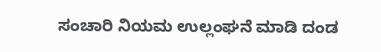ಸಂಚಾರಿ ನಿಯಮ ಉಲ್ಲಂಘನೆ ಮಾಡಿ ದಂಡ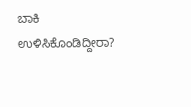ಬಾಕಿ ಉಳಿಸಿಕೊಂಡಿದ್ದೀರಾ?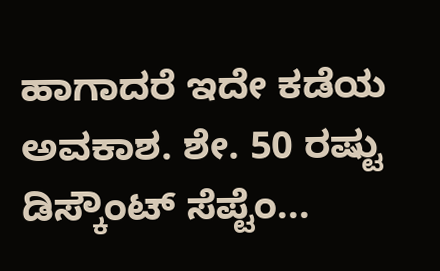ಹಾಗಾದರೆ ಇದೇ ಕಡೆಯ ಅವಕಾಶ. ಶೇ. 50 ರಷ್ಟು ಡಿಸ್ಕೌಂಟ್‌ ಸೆಪ್ಟೆಂ...